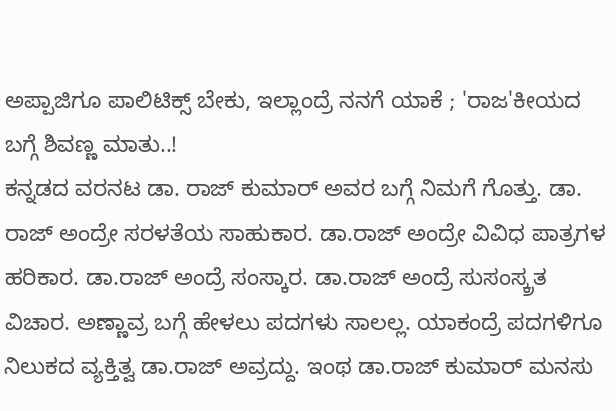ಅಪ್ಪಾಜಿಗೂ ಪಾಲಿಟಿಕ್ಸ್ ಬೇಕು, ಇಲ್ಲಾಂದ್ರೆ ನನಗೆ ಯಾಕೆ ; 'ರಾಜ'ಕೀಯದ ಬಗ್ಗೆ ಶಿವಣ್ಣ ಮಾತು..!
ಕನ್ನಡದ ವರನಟ ಡಾ. ರಾಜ್ ಕುಮಾರ್ ಅವರ ಬಗ್ಗೆ ನಿಮಗೆ ಗೊತ್ತು. ಡಾ. ರಾಜ್ ಅಂದ್ರೇ ಸರಳತೆಯ ಸಾಹುಕಾರ. ಡಾ.ರಾಜ್ ಅಂದ್ರೇ ವಿವಿಧ ಪಾತ್ರಗಳ ಹರಿಕಾರ. ಡಾ.ರಾಜ್ ಅಂದ್ರೆ ಸಂಸ್ಕಾರ. ಡಾ.ರಾಜ್ ಅಂದ್ರೆ ಸುಸಂಸ್ಕ್ರತ ವಿಚಾರ. ಅಣ್ಣಾವ್ರ ಬಗ್ಗೆ ಹೇಳಲು ಪದಗಳು ಸಾಲಲ್ಲ. ಯಾಕಂದ್ರೆ ಪದಗಳಿಗೂ ನಿಲುಕದ ವ್ಯಕ್ತಿತ್ವ ಡಾ.ರಾಜ್ ಅವ್ರದ್ದು. ಇಂಥ ಡಾ.ರಾಜ್ ಕುಮಾರ್ ಮನಸು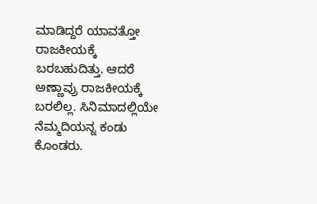ಮಾಡಿದ್ದರೆ ಯಾವತ್ತೋ ರಾಜಕೀಯಕ್ಕೆ ಬರಬಹುದಿತ್ತು. ಆದರೆ ಅಣ್ಣಾವ್ರು ರಾಜಕೀಯಕ್ಕೆ ಬರಲಿಲ್ಲ. ಸಿನಿಮಾದಲ್ಲಿಯೇ ನೆಮ್ಮದಿಯನ್ನ ಕಂಡು ಕೊಂಡರು.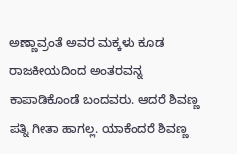ಅಣ್ಣಾವ್ರಂತೆ ಅವರ ಮಕ್ಕಳು ಕೂಡ ರಾಜಕೀಯದಿಂದ ಅಂತರವನ್ನ ಕಾಪಾಡಿಕೊಂಡೆ ಬಂದವರು. ಆದರೆ ಶಿವಣ್ಣ ಪತ್ನಿ ಗೀತಾ ಹಾಗಲ್ಲ. ಯಾಕೆಂದರೆ ಶಿವಣ್ಣ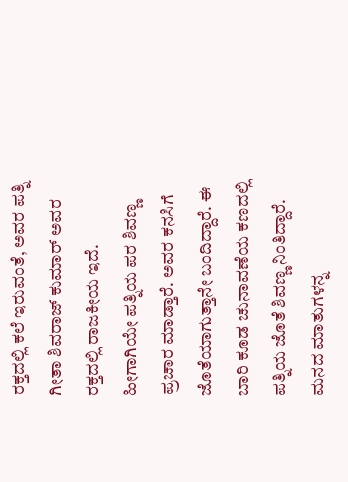ರಕ್ತದಲ್ಲಿ ಕಲೆ ಇರುವಂತೆ, ಅವರ ಪತ್ನಿ ಗೀತಾ ಶಿವರಾಜ್ ಕುಮಾರ್ ಅವರ ರಕ್ತದಲ್ಲಿ ರಾಜಕೀಯ ಇದೆ. ಹೀಗಾಗಿಯೇ ಪತ್ನಿಯ ಪರ ಶಿವಣ್ಣ ಪ್ರಚಾರ ಮಾಡ್ತಾರೆ. ಅವರ ಕನಸಿಗೆ ಜೊತೆಯಾಗುತ್ತಾನೇ ಬಂದಿದ್ದಾರೆ. ಈ ಬಾರಿ ಕೂಡ ಚುನಾವಣೆಯ ಕಣದಲ್ಲಿ ಪತ್ನಿಯ ಜೊತೆ ಶಿವಣ್ಣ ನಿಂತಿದ್ದಾರೆ. ಮನದ ಮಾತುಗಳನ್ನ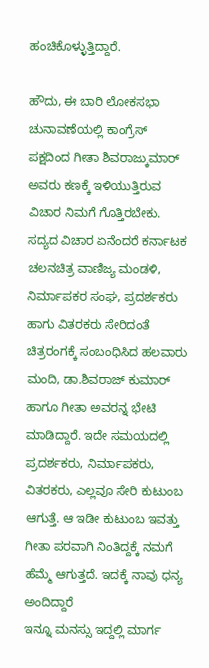ಹಂಚಿಕೊಳ್ಳುತ್ತಿದ್ದಾರೆ.

ಹೌದು, ಈ ಬಾರಿ ಲೋಕಸಭಾ ಚುನಾವಣೆಯಲ್ಲಿ ಕಾಂಗ್ರೆಸ್ ಪಕ್ಷದಿಂದ ಗೀತಾ ಶಿವರಾಜ್ಕುಮಾರ್ ಅವರು ಕಣಕ್ಕೆ ಇಳಿಯುತ್ತಿರುವ ವಿಚಾರ ನಿಮಗೆ ಗೊತ್ತಿರಬೇಕು. ಸದ್ಯದ ವಿಚಾರ ಏನೆಂದರೆ ಕರ್ನಾಟಕ ಚಲನಚಿತ್ರ ವಾಣಿಜ್ಯ ಮಂಡಳಿ, ನಿರ್ಮಾಪಕರ ಸಂಘ, ಪ್ರದರ್ಶಕರು ಹಾಗು ವಿತರಕರು ಸೇರಿದಂತೆ ಚಿತ್ರರಂಗಕ್ಕೆ ಸಂಬಂಧಿಸಿದ ಹಲವಾರು ಮಂದಿ, ಡಾ.ಶಿವರಾಜ್ ಕುಮಾರ್ ಹಾಗೂ ಗೀತಾ ಅವರನ್ನ ಭೇಟಿ ಮಾಡಿದ್ದಾರೆ. ಇದೇ ಸಮಯದಲ್ಲಿ ಪ್ರದರ್ಶಕರು, ನಿರ್ಮಾಪಕರು, ವಿತರಕರು, ಎಲ್ಲವೂ ಸೇರಿ ಕುಟುಂಬ ಆಗುತ್ತೆ. ಆ ಇಡೀ ಕುಟುಂಬ ಇವತ್ತು ಗೀತಾ ಪರವಾಗಿ ನಿಂತಿದ್ದಕ್ಕೆ ನಮಗೆ ಹೆಮ್ಮೆ ಆಗುತ್ತದೆ. ಇದಕ್ಕೆ ನಾವು ಧನ್ಯ ಅಂದಿದ್ದಾರೆ
ಇನ್ನೂ ಮನಸ್ಸು ಇದ್ದಲ್ಲಿ ಮಾರ್ಗ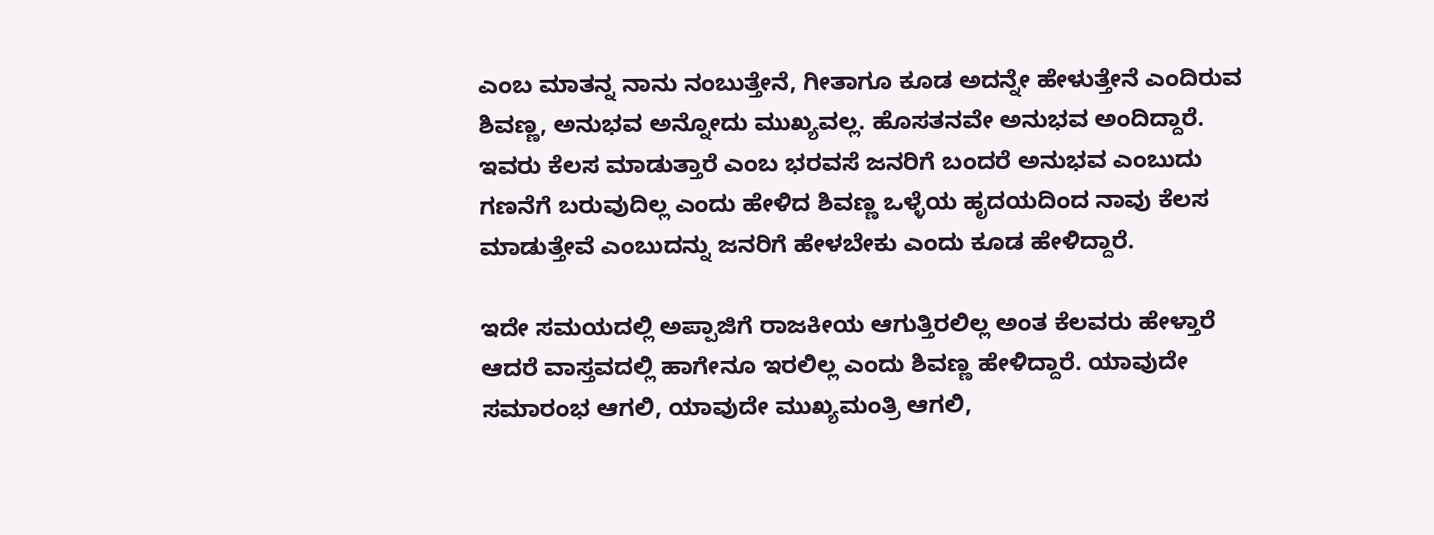ಎಂಬ ಮಾತನ್ನ ನಾನು ನಂಬುತ್ತೇನೆ, ಗೀತಾಗೂ ಕೂಡ ಅದನ್ನೇ ಹೇಳುತ್ತೇನೆ ಎಂದಿರುವ ಶಿವಣ್ಣ, ಅನುಭವ ಅನ್ನೋದು ಮುಖ್ಯವಲ್ಲ. ಹೊಸತನವೇ ಅನುಭವ ಅಂದಿದ್ದಾರೆ. ಇವರು ಕೆಲಸ ಮಾಡುತ್ತಾರೆ ಎಂಬ ಭರವಸೆ ಜನರಿಗೆ ಬಂದರೆ ಅನುಭವ ಎಂಬುದು ಗಣನೆಗೆ ಬರುವುದಿಲ್ಲ ಎಂದು ಹೇಳಿದ ಶಿವಣ್ಣ ಒಳ್ಳೆಯ ಹೃದಯದಿಂದ ನಾವು ಕೆಲಸ ಮಾಡುತ್ತೇವೆ ಎಂಬುದನ್ನು ಜನರಿಗೆ ಹೇಳಬೇಕು ಎಂದು ಕೂಡ ಹೇಳಿದ್ದಾರೆ.

ಇದೇ ಸಮಯದಲ್ಲಿ ಅಪ್ಪಾಜಿಗೆ ರಾಜಕೀಯ ಆಗುತ್ತಿರಲಿಲ್ಲ ಅಂತ ಕೆಲವರು ಹೇಳ್ತಾರೆ ಆದರೆ ವಾಸ್ತವದಲ್ಲಿ ಹಾಗೇನೂ ಇರಲಿಲ್ಲ ಎಂದು ಶಿವಣ್ಣ ಹೇಳಿದ್ದಾರೆ. ಯಾವುದೇ ಸಮಾರಂಭ ಆಗಲಿ, ಯಾವುದೇ ಮುಖ್ಯಮಂತ್ರಿ ಆಗಲಿ,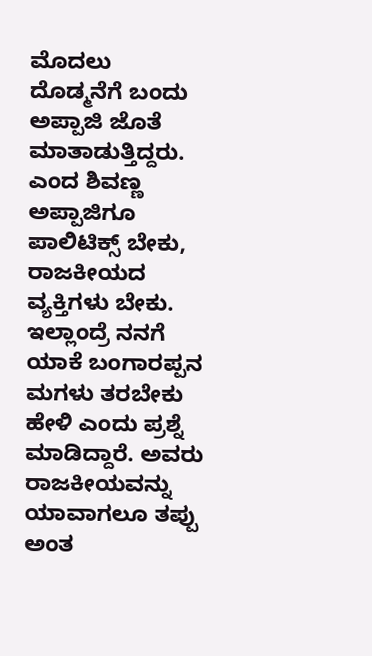ಮೊದಲು ದೊಡ್ಮನೆಗೆ ಬಂದು ಅಪ್ಪಾಜಿ ಜೊತೆ ಮಾತಾಡುತ್ತಿದ್ದರು. ಎಂದ ಶಿವಣ್ಣ ಅಪ್ಪಾಜಿಗೂ ಪಾಲಿಟಿಕ್ಸ್ ಬೇಕು, ರಾಜಕೀಯದ ವ್ಯಕ್ತಿಗಳು ಬೇಕು. ಇಲ್ಲಾಂದ್ರೆ ನನಗೆ ಯಾಕೆ ಬಂಗಾರಪ್ಪನ ಮಗಳು ತರಬೇಕು ಹೇಳಿ ಎಂದು ಪ್ರಶ್ನೆ ಮಾಡಿದ್ದಾರೆ. ಅವರು ರಾಜಕೀಯವನ್ನು ಯಾವಾಗಲೂ ತಪ್ಪು ಅಂತ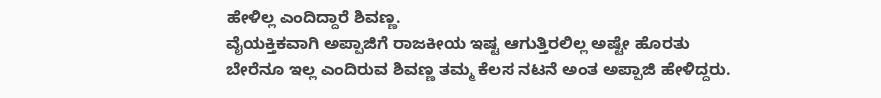ಹೇಳಿಲ್ಲ ಎಂದಿದ್ದಾರೆ ಶಿವಣ್ಣ.
ವೈಯಕ್ತಿಕವಾಗಿ ಅಪ್ಪಾಜಿಗೆ ರಾಜಕೀಯ ಇಷ್ಟ ಆಗುತ್ತಿರಲಿಲ್ಲ ಅಷ್ಟೇ ಹೊರತು ಬೇರೆನೂ ಇಲ್ಲ ಎಂದಿರುವ ಶಿವಣ್ಣ ತಮ್ಮ ಕೆಲಸ ನಟನೆ ಅಂತ ಅಪ್ಪಾಜಿ ಹೇಳಿದ್ದರು.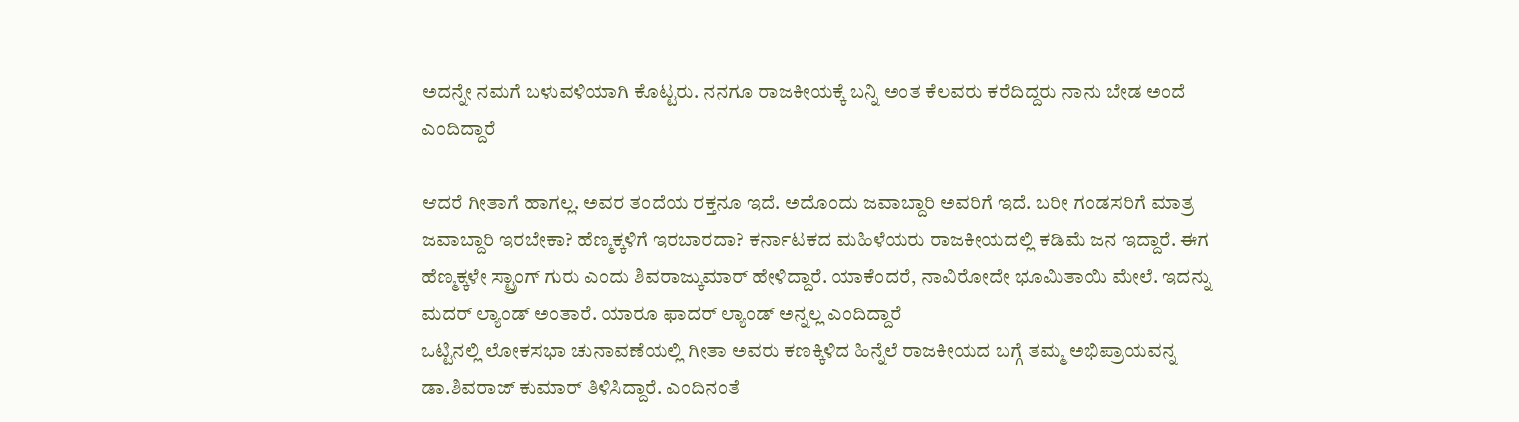ಅದನ್ನೇ ನಮಗೆ ಬಳುವಳಿಯಾಗಿ ಕೊಟ್ಟರು. ನನಗೂ ರಾಜಕೀಯಕ್ಕೆ ಬನ್ನಿ ಅಂತ ಕೆಲವರು ಕರೆದಿದ್ದರು ನಾನು ಬೇಡ ಅಂದೆ ಎಂದಿದ್ದಾರೆ

ಆದರೆ ಗೀತಾಗೆ ಹಾಗಲ್ಲ. ಅವರ ತಂದೆಯ ರಕ್ತನೂ ಇದೆ. ಅದೊಂದು ಜವಾಬ್ದಾರಿ ಅವರಿಗೆ ಇದೆ. ಬರೀ ಗಂಡಸರಿಗೆ ಮಾತ್ರ ಜವಾಬ್ದಾರಿ ಇರಬೇಕಾ? ಹೆಣ್ಮಕ್ಕಳಿಗೆ ಇರಬಾರದಾ? ಕರ್ನಾಟಕದ ಮಹಿಳೆಯರು ರಾಜಕೀಯದಲ್ಲಿ ಕಡಿಮೆ ಜನ ಇದ್ದಾರೆ. ಈಗ ಹೆಣ್ಮಕ್ಕಳೇ ಸ್ಟ್ರಾಂಗ್ ಗುರು ಎಂದು ಶಿವರಾಜ್ಕುಮಾರ್ ಹೇಳಿದ್ದಾರೆ. ಯಾಕೆಂದರೆ, ನಾವಿರೋದೇ ಭೂಮಿತಾಯಿ ಮೇಲೆ. ಇದನ್ನು ಮದರ್ ಲ್ಯಾಂಡ್ ಅಂತಾರೆ. ಯಾರೂ ಫಾದರ್ ಲ್ಯಾಂಡ್ ಅನ್ನಲ್ಲ ಎಂದಿದ್ದಾರೆ
ಒಟ್ಟಿನಲ್ಲಿ ಲೋಕಸಭಾ ಚುನಾವಣೆಯಲ್ಲಿ ಗೀತಾ ಅವರು ಕಣಕ್ಕಿಳಿದ ಹಿನ್ನೆಲೆ ರಾಜಕೀಯದ ಬಗ್ಗೆ ತಮ್ಮ ಅಭಿಪ್ರಾಯವನ್ನ ಡಾ.ಶಿವರಾಜ್ ಕುಮಾರ್ ತಿಳಿಸಿದ್ದಾರೆ. ಎಂದಿನಂತೆ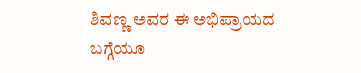ಶಿವಣ್ಣ ಅವರ ಈ ಅಭಿಪ್ರಾಯದ ಬಗ್ಗೆಯೂ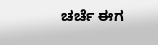ಚರ್ಚೆ ಈಗ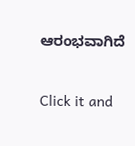ಆರಂಭವಾಗಿದೆ


Click it and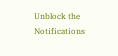Unblock the Notifications